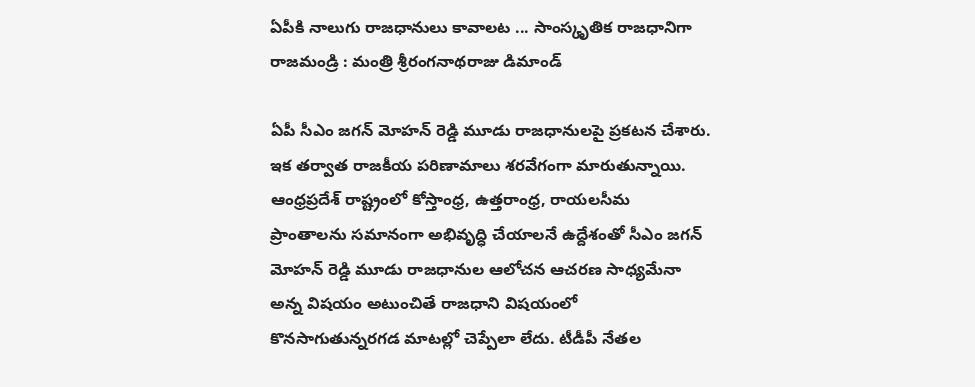ఏపీకి నాలుగు రాజధానులు కావాలట ... సాంస్కృతిక రాజధానిగా రాజమండ్రి : మంత్రి శ్రీరంగనాథరాజు డిమాండ్

ఏపీ సీఎం జగన్ మోహన్ రెడ్డి మూడు రాజధానులపై ప్రకటన చేశారు. ఇక తర్వాత రాజకీయ పరిణామాలు శరవేగంగా మారుతున్నాయి. ఆంధ్రప్రదేశ్ రాష్ట్రంలో కోస్తాంధ్ర, ఉత్తరాంధ్ర, రాయలసీమ ప్రాంతాలను సమానంగా అభివృద్ధి చేయాలనే ఉద్దేశంతో సీఎం జగన్ మోహన్ రెడ్డి మూడు రాజధానుల ఆలోచన ఆచరణ సాధ్యమేనా అన్న విషయం అటుంచితే రాజధాని విషయంలో కొనసాగుతున్నరగడ మాటల్లో చెప్పేలా లేదు. టీడీపీ నేతల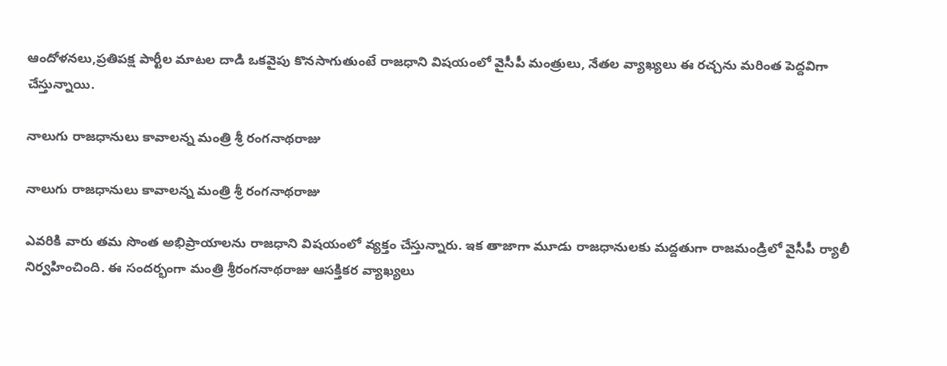ఆందోళనలు,ప్రతిపక్ష పార్టీల మాటల దాడి ఒకవైపు కొనసాగుతుంటే రాజధాని విషయంలో వైసీపీ మంత్రులు, నేతల వ్యాఖ్యలు ఈ రచ్చను మరింత పెద్దవిగా చేస్తున్నాయి.

నాలుగు రాజధానులు కావాలన్న మంత్రి శ్రీ రంగనాథరాజు

నాలుగు రాజధానులు కావాలన్న మంత్రి శ్రీ రంగనాథరాజు

ఎవరికి వారు తమ సొంత అభిప్రాయాలను రాజధాని విషయంలో వ్యక్తం చేస్తున్నారు. ఇక తాజాగా మూడు రాజధానులకు మద్దతుగా రాజమండ్రిలో వైసీపీ ర్యాలీ నిర్వహించింది. ఈ సందర్భంగా మంత్రి శ్రీరంగనాథరాజు ఆసక్తికర వ్యాఖ్యలు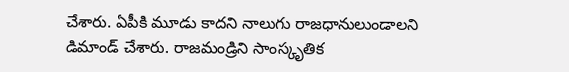చేశారు. ఏపీకి మూడు కాదని నాలుగు రాజధానులుండాలని డిమాండ్ చేశారు. రాజమండ్రిని సాంస్కృతిక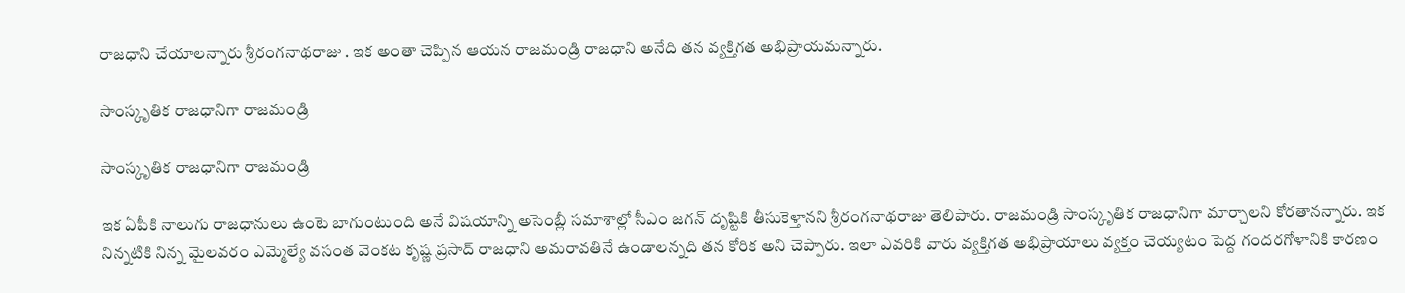రాజధాని చేయాలన్నారు శ్రీరంగనాథరాజు . ఇక అంతా చెప్పిన ఆయన రాజమండ్రి రాజధాని అనేది తన వ్యక్తిగత అభిప్రాయమన్నారు.

సాంస్కృతిక రాజధానిగా రాజమండ్రి

సాంస్కృతిక రాజధానిగా రాజమండ్రి

ఇక ఏపీకి నాలుగు రాజధానులు ఉంటె బాగుంటుంది అనే విషయాన్ని అసెంబ్లీ సమాశాల్లో సీఎం జగన్‌ దృష్టికి తీసుకెళ్తానని శ్రీరంగనాథరాజు తెలిపారు. రాజమండ్రి సాంస్కృతిక రాజధానిగా మార్చాలని కోరతానన్నారు. ఇక నిన్నటికి నిన్న మైలవరం ఎమ్మెల్యే వసంత వెంకట కృష్ణ ప్రసాద్ రాజధాని అమరావతినే ఉండాలన్నది తన కోరిక అని చెప్పారు. ఇలా ఎవరికి వారు వ్యక్తిగత అభిప్రాయాలు వ్యక్తం చెయ్యటం పెద్ద గందరగోళానికి కారణం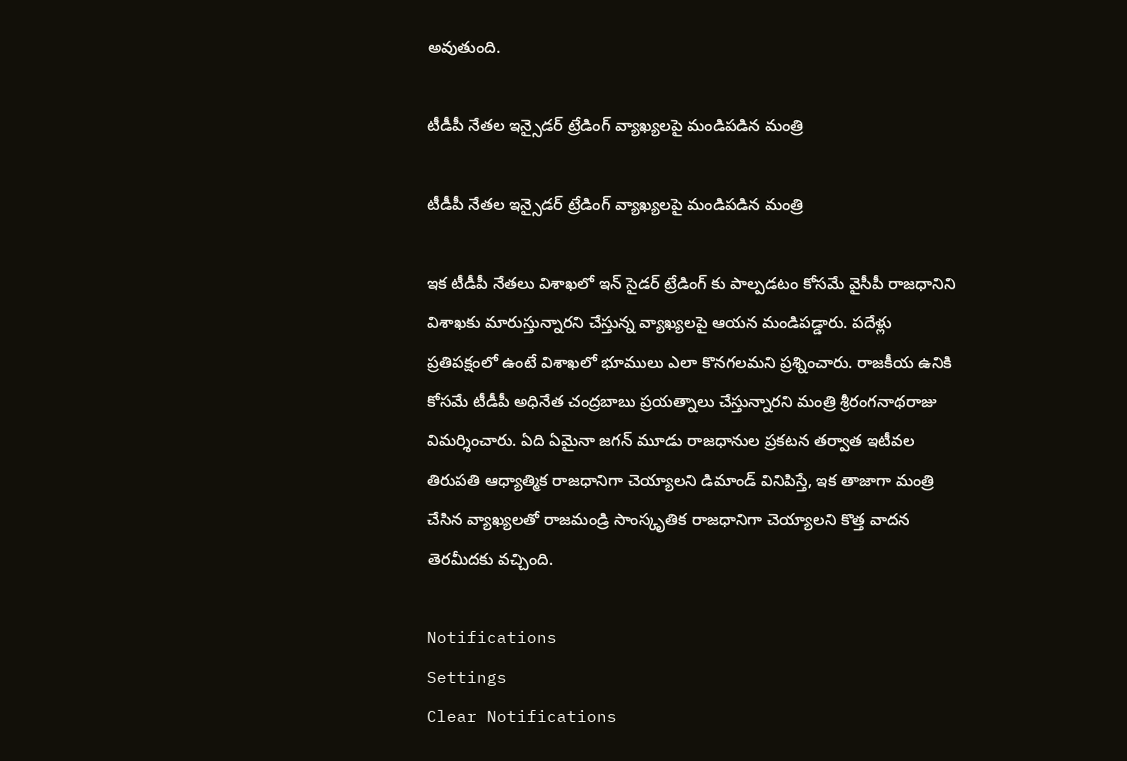అవుతుంది.

టీడీపీ నేతల ఇన్సైడర్ ట్రేడింగ్ వ్యాఖ్యలపై మండిపడిన మంత్రి

టీడీపీ నేతల ఇన్సైడర్ ట్రేడింగ్ వ్యాఖ్యలపై మండిపడిన మంత్రి

ఇక టీడీపీ నేతలు విశాఖలో ఇన్ సైడర్ ట్రేడింగ్ కు పాల్పడటం కోసమే వైసీపీ రాజధానిని విశాఖకు మారుస్తున్నారని చేస్తున్న వ్యాఖ్యలపై ఆయన మండిపడ్డారు. పదేళ్లు ప్రతిపక్షంలో ఉంటే విశాఖలో భూములు ఎలా కొనగలమని ప్రశ్నించారు. రాజకీయ ఉనికి కోసమే టీడీపీ అధినేత చంద్రబాబు ప్రయత్నాలు చేస్తున్నారని మంత్రి శ్రీరంగనాథరాజు విమర్శించారు. ఏది ఏమైనా జగన్ మూడు రాజధానుల ప్రకటన తర్వాత ఇటీవల తిరుపతి ఆధ్యాత్మిక రాజధానిగా చెయ్యాలని డిమాండ్ వినిపిస్తే, ఇక తాజాగా మంత్రి చేసిన వ్యాఖ్యలతో రాజమండ్రి సాంస్కృతిక రాజధానిగా చెయ్యాలని కొత్త వాదన తెరమీదకు వచ్చింది.

Notifications
Settings
Clear Notifications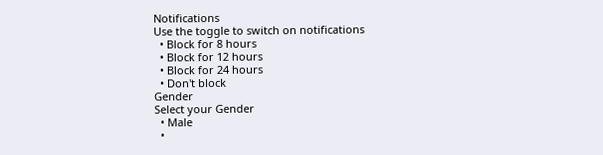Notifications
Use the toggle to switch on notifications
  • Block for 8 hours
  • Block for 12 hours
  • Block for 24 hours
  • Don't block
Gender
Select your Gender
  • Male
  •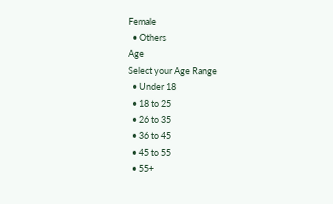Female
  • Others
Age
Select your Age Range
  • Under 18
  • 18 to 25
  • 26 to 35
  • 36 to 45
  • 45 to 55
  • 55+